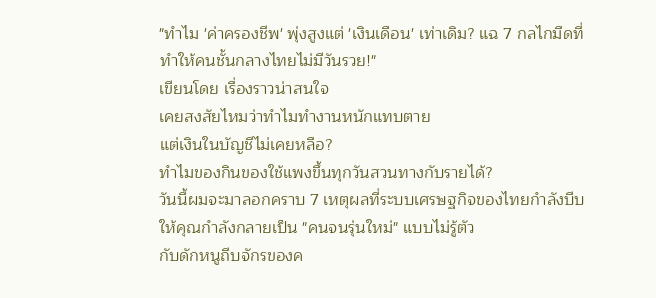"ทำไม 'ค่าครองชีพ' พุ่งสูงแต่ 'เงินเดือน' เท่าเดิม? แฉ 7 กลไกมืดที่ทำให้คนชั้นกลางไทยไม่มีวันรวย!"
เขียนโดย เรื่องราวน่าสนใจ
เคยสงสัยไหมว่าทำไมทำงานหนักแทบตาย
แต่เงินในบัญชีไม่เคยหลือ?
ทำไมของกินของใช้แพงขึ้นทุกวันสวนทางกับรายได้?
วันนี้ผมจะมาลอกคราบ 7 เหตุผลที่ระบบเศรษฐกิจของไทยกำลังบีบให้คุณกำลังกลายเป็น "คนจนรุ่นใหม่" แบบไม่รู้ตัว
กับดักหนูถีบจักรของค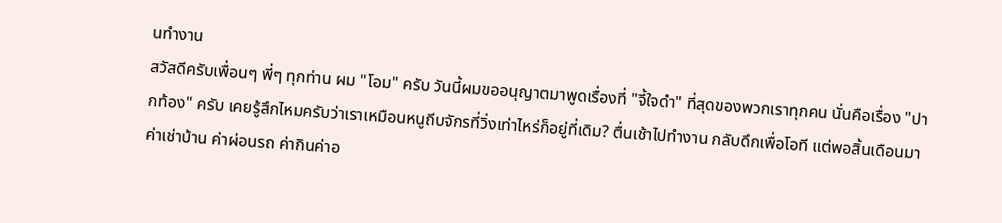นทำงาน
สวัสดีครับเพื่อนๆ พี่ๆ ทุกท่าน ผม "โอม" ครับ วันนี้ผมขออนุญาตมาพูดเรื่องที่ "จี้ใจดำ" ที่สุดของพวกเราทุกคน นั่นคือเรื่อง "ปากท้อง" ครับ เคยรู้สึกไหมครับว่าเราเหมือนหนูถีบจักรที่วิ่งเท่าไหร่ก็อยู่ที่เดิม? ตื่นเช้าไปทำงาน กลับดึกเพื่อโอที แต่พอสิ้นเดือนมา ค่าเช่าบ้าน ค่าผ่อนรถ ค่ากินค่าอ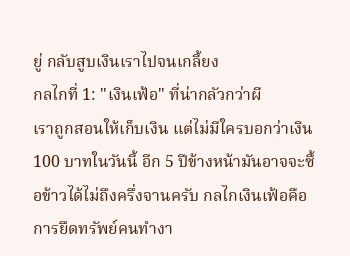ยู่ กลับสูบเงินเราไปจนเกลี้ยง
กลไกที่ 1: "เงินเฟ้อ" ที่น่ากลัวกว่าผี
เราถูกสอนให้เก็บเงิน แต่ไม่มีใครบอกว่าเงิน 100 บาทในวันนี้ อีก 5 ปีข้างหน้ามันอาจจะซื้อข้าวได้ไม่ถึงครึ่งจานครับ กลไกเงินเฟ้อคือการยึดทรัพย์คนทำงา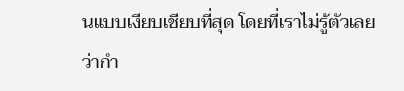นแบบเงียบเชียบที่สุด โดยที่เราไม่รู้ตัวเลยว่ากำ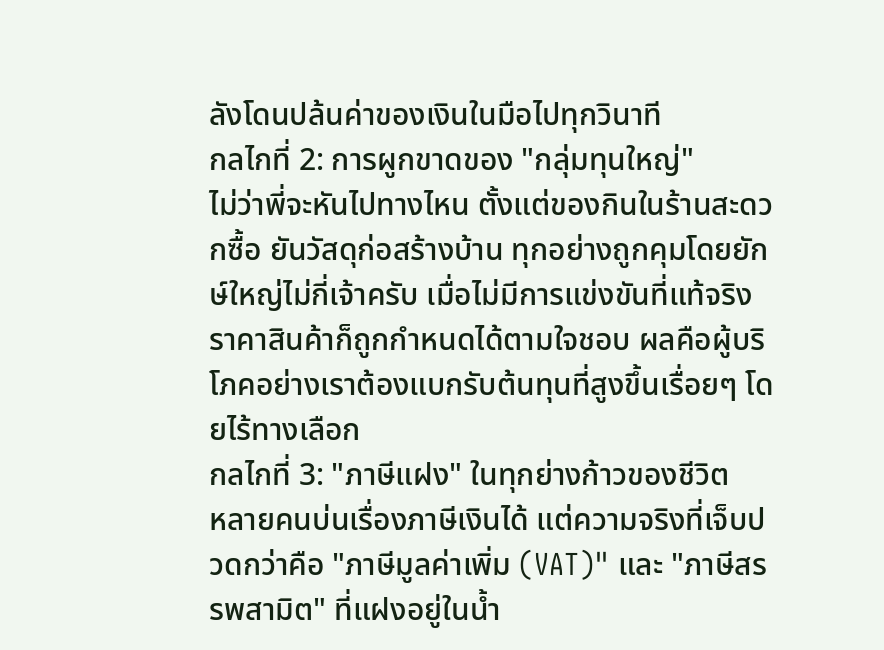ลังโดนปล้นค่าของเงินในมือไปทุกวินาที
กลไกที่ 2: การผูกขาดของ "กลุ่มทุนใหญ่"
ไม่ว่าพี่จะหันไปทางไหน ตั้งแต่ของกินในร้านสะดวกซื้อ ยันวัสดุก่อสร้างบ้าน ทุกอย่างถูกคุมโดยยักษ์ใหญ่ไม่กี่เจ้าครับ เมื่อไม่มีการแข่งขันที่แท้จริง ราคาสินค้าก็ถูกกำหนดได้ตามใจชอบ ผลคือผู้บริโภคอย่างเราต้องแบกรับต้นทุนที่สูงขึ้นเรื่อยๆ โดยไร้ทางเลือก
กลไกที่ 3: "ภาษีแฝง" ในทุกย่างก้าวของชีวิต
หลายคนบ่นเรื่องภาษีเงินได้ แต่ความจริงที่เจ็บปวดกว่าคือ "ภาษีมูลค่าเพิ่ม (VAT)" และ "ภาษีสรรพสามิต" ที่แฝงอยู่ในน้ำ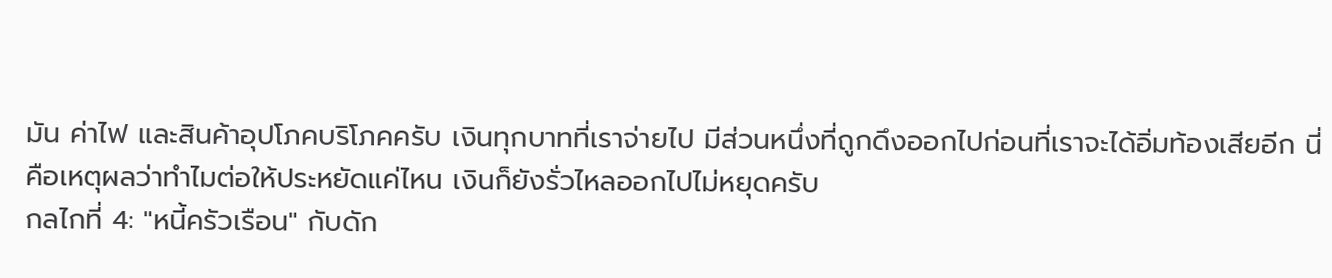มัน ค่าไฟ และสินค้าอุปโภคบริโภคครับ เงินทุกบาทที่เราจ่ายไป มีส่วนหนึ่งที่ถูกดึงออกไปก่อนที่เราจะได้อิ่มท้องเสียอีก นี่คือเหตุผลว่าทำไมต่อให้ประหยัดแค่ไหน เงินก็ยังรั่วไหลออกไปไม่หยุดครับ
กลไกที่ 4: "หนี้ครัวเรือน" กับดัก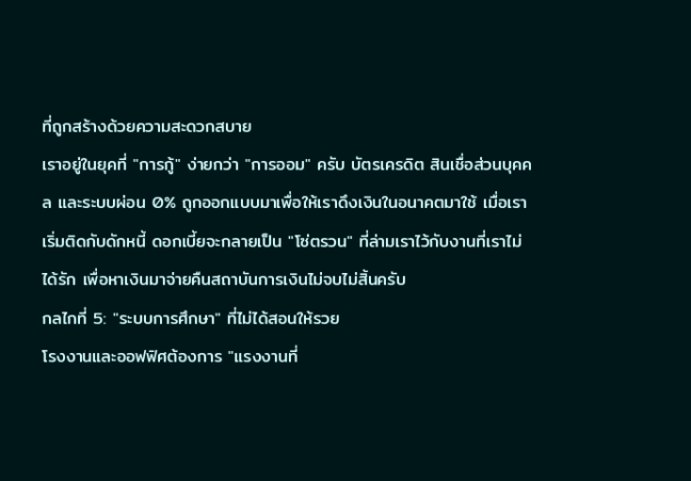ที่ถูกสร้างด้วยความสะดวกสบาย
เราอยู่ในยุคที่ "การกู้" ง่ายกว่า "การออม" ครับ บัตรเครดิต สินเชื่อส่วนบุคคล และระบบผ่อน 0% ถูกออกแบบมาเพื่อให้เราดึงเงินในอนาคตมาใช้ เมื่อเราเริ่มติดกับดักหนี้ ดอกเบี้ยจะกลายเป็น "โซ่ตรวน" ที่ล่ามเราไว้กับงานที่เราไม่ได้รัก เพื่อหาเงินมาจ่ายคืนสถาบันการเงินไม่จบไม่สิ้นครับ
กลไกที่ 5: "ระบบการศึกษา" ที่ไม่ได้สอนให้รวย
โรงงานและออฟฟิศต้องการ "แรงงานที่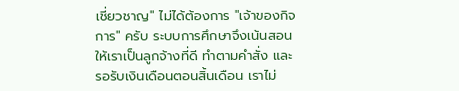เชี่ยวชาญ" ไม่ได้ต้องการ "เจ้าของกิจการ" ครับ ระบบการศึกษาจึงเน้นสอนให้เราเป็นลูกจ้างที่ดี ทำตามคำสั่ง และรอรับเงินเดือนตอนสิ้นเดือน เราไม่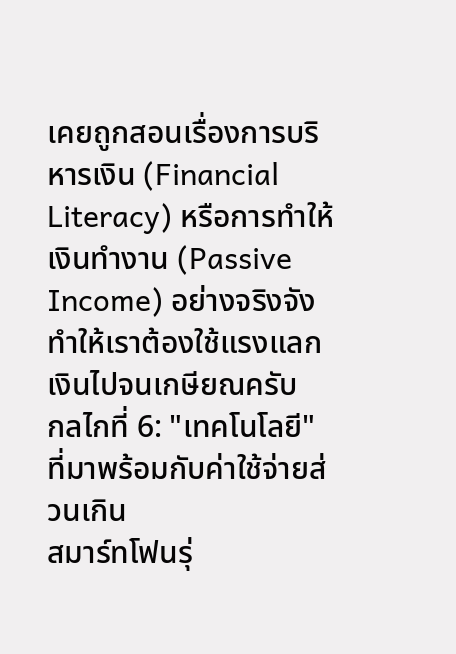เคยถูกสอนเรื่องการบริหารเงิน (Financial Literacy) หรือการทำให้เงินทำงาน (Passive Income) อย่างจริงจัง ทำให้เราต้องใช้แรงแลกเงินไปจนเกษียณครับ
กลไกที่ 6: "เทคโนโลยี" ที่มาพร้อมกับค่าใช้จ่ายส่วนเกิน
สมาร์ทโฟนรุ่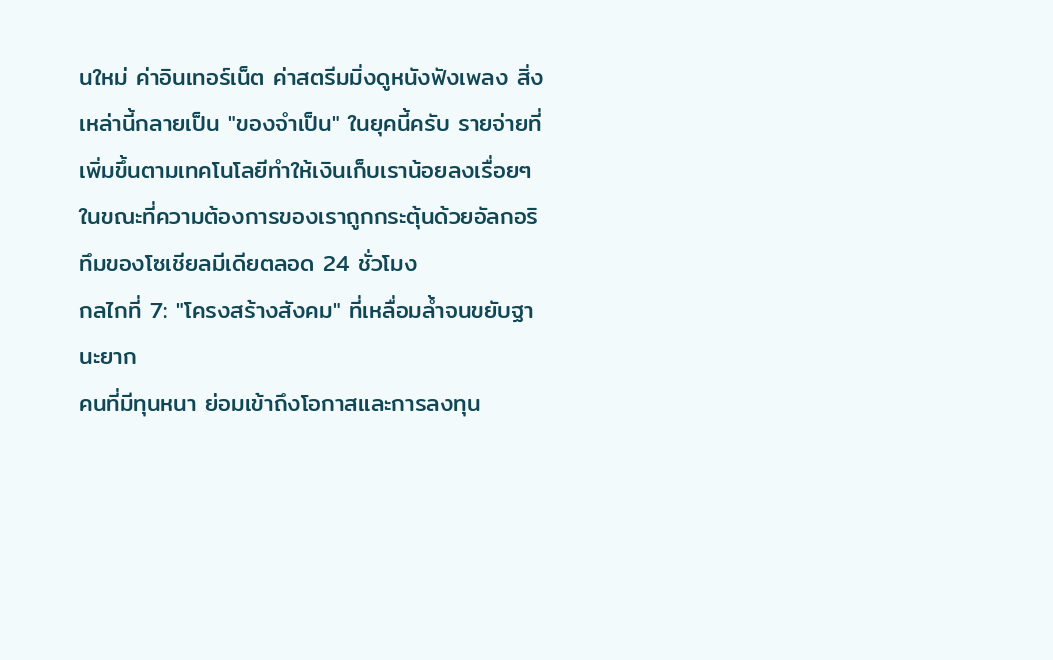นใหม่ ค่าอินเทอร์เน็ต ค่าสตรีมมิ่งดูหนังฟังเพลง สิ่งเหล่านี้กลายเป็น "ของจำเป็น" ในยุคนี้ครับ รายจ่ายที่เพิ่มขึ้นตามเทคโนโลยีทำให้เงินเก็บเราน้อยลงเรื่อยๆ ในขณะที่ความต้องการของเราถูกกระตุ้นด้วยอัลกอริทึมของโซเชียลมีเดียตลอด 24 ชั่วโมง
กลไกที่ 7: "โครงสร้างสังคม" ที่เหลื่อมล้ำจนขยับฐานะยาก
คนที่มีทุนหนา ย่อมเข้าถึงโอกาสและการลงทุน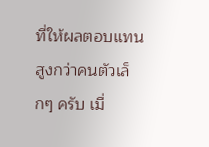ที่ให้ผลตอบแทนสูงกว่าคนตัวเล็กๆ ครับ เมื่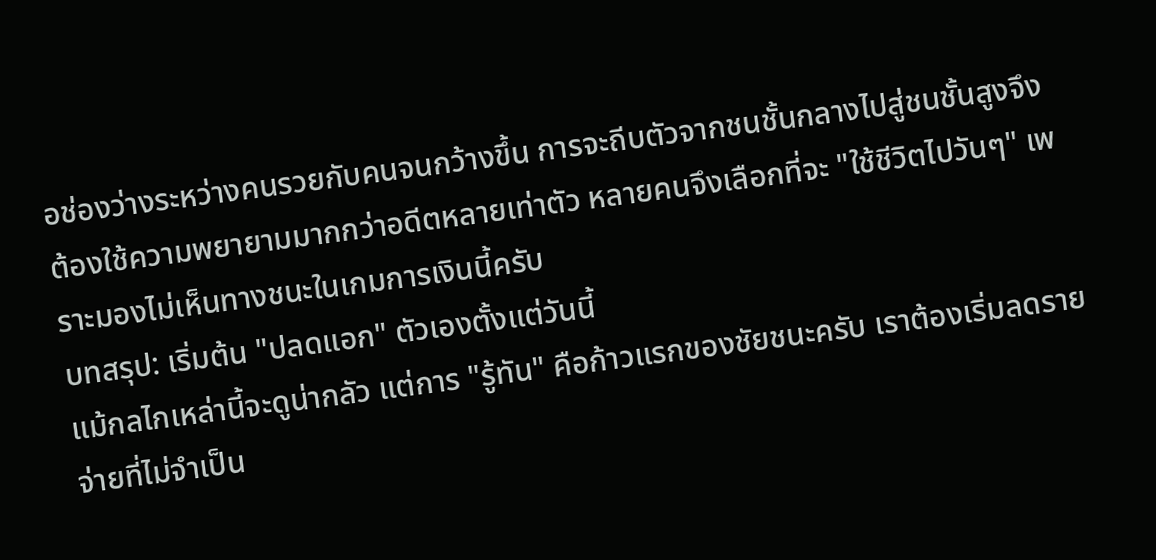อช่องว่างระหว่างคนรวยกับคนจนกว้างขึ้น การจะถีบตัวจากชนชั้นกลางไปสู่ชนชั้นสูงจึงต้องใช้ความพยายามมากกว่าอดีตหลายเท่าตัว หลายคนจึงเลือกที่จะ "ใช้ชีวิตไปวันๆ" เพราะมองไม่เห็นทางชนะในเกมการเงินนี้ครับ
บทสรุป: เริ่มต้น "ปลดแอก" ตัวเองตั้งแต่วันนี้
แม้กลไกเหล่านี้จะดูน่ากลัว แต่การ "รู้ทัน" คือก้าวแรกของชัยชนะครับ เราต้องเริ่มลดรายจ่ายที่ไม่จำเป็น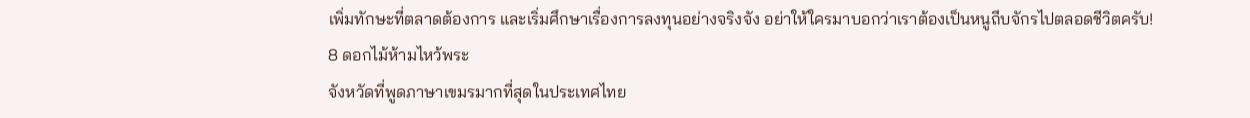เพิ่มทักษะที่ตลาดต้องการ และเริ่มศึกษาเรื่องการลงทุนอย่างจริงจัง อย่าให้ใครมาบอกว่าเราต้องเป็นหนูถีบจักรไปตลอดชีวิตครับ!
8 ดอกไม้ห้ามไหว้พระ
จังหวัดที่พูดภาษาเขมรมากที่สุดในประเทศไทย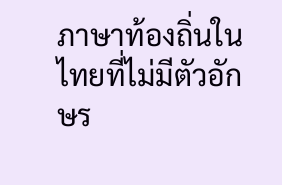ภาษาท้องถิ่นในไทยที่ไม่มีตัวอักษร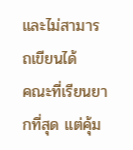และไม่สามารถเขียนได้
คณะที่เรียนยากที่สุด แต่คุ้ม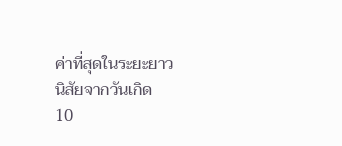ค่าที่สุดในระยะยาว
นิสัยจากวันเกิด
10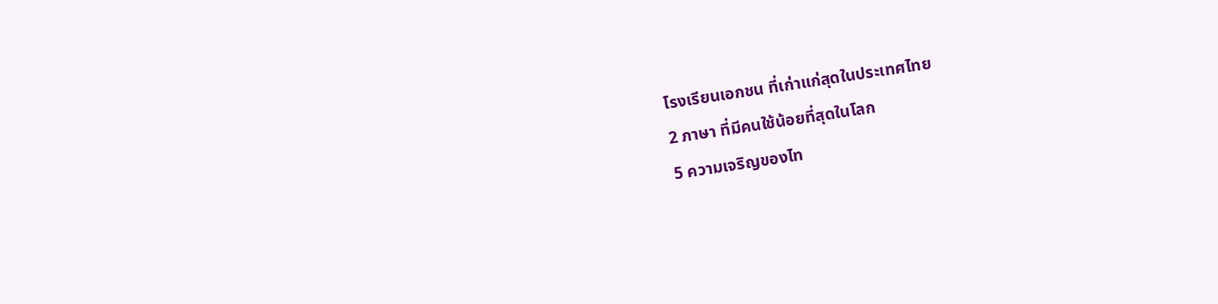โรงเรียนเอกชน ที่เก่าแก่สุดในประเทศไทย
2 ภาษา ที่มีคนใช้น้อยที่สุดในโลก
5 ความเจริญของไท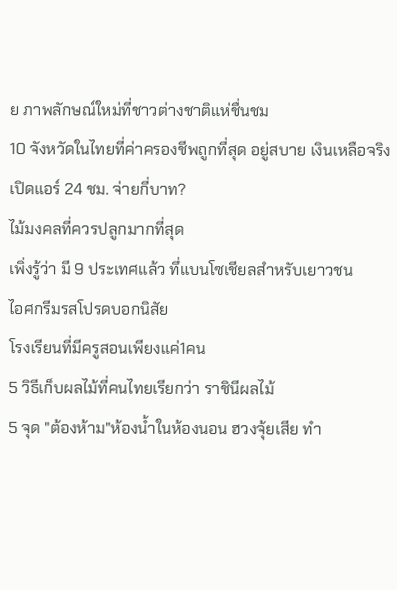ย ภาพลักษณ์ใหม่ที่ชาวต่างชาติแห่ชื่นชม
10 จังหวัดในไทยที่ค่าครองชีพถูกที่สุด อยู่สบาย เงินเหลือจริง
เปิดแอร์ 24 ชม. จ่ายกี่บาท?
ไม้มงคลที่ควรปลูกมากที่สุด
เพิ่งรู้ว่า มี 9 ประเทศแล้ว ทึ่แบนโซเชียลสำหรับเยาวชน
ไอศกรีมรสโปรดบอกนิสัย
โรงเรียนที่มีครูสอนเพียงแค่1คน
5 วิธีเก็บผลไม้ที่คนไทยเรียกว่า ราชินีผลไม้
5 จุด "ต้องห้าม"ห้องน้ำในห้องนอน ฮวงจุ้ยเสีย ทำ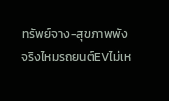ทรัพย์จาง-สุขภาพพัง
จริงไหมรถยนต์EVไม่เห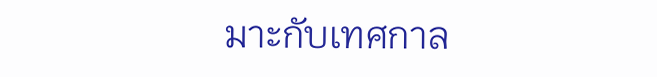มาะกับเทศกาล